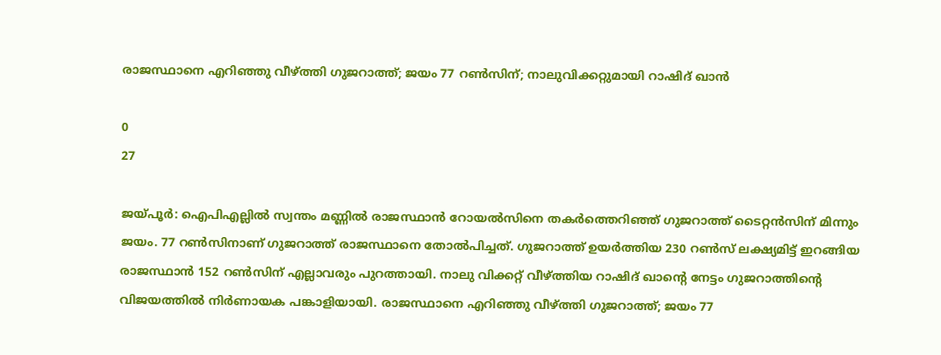രാജസ്ഥാനെ എറിഞ്ഞു വീഴ്ത്തി ഗുജറാത്ത്; ജയം 77 റണ്‍സിന്; നാലുവിക്കറ്റുമായി റാഷിദ് ഖാന്‍

0
27

ജയ്പൂര്‍: ഐപിഎല്ലില്‍ സ്വന്തം മണ്ണില്‍ രാജസ്ഥാന്‍ റോയല്‍സിനെ തകര്‍ത്തെറിഞ്ഞ് ഗുജറാത്ത് ടൈറ്റന്‍സിന് മിന്നും ജയം. 77 റണ്‍സിനാണ് ഗുജറാത്ത് രാജസ്ഥാനെ തോല്‍പിച്ചത്. ഗുജറാത്ത് ഉയര്‍ത്തിയ 230 റണ്‍സ് ലക്ഷ്യമിട്ട് ഇറങ്ങിയ രാജസ്ഥാന്‍ 152 റണ്‍സിന് എല്ലാവരും പുറത്തായി. നാലു വിക്കറ്റ് വീഴ്ത്തിയ റാഷിദ് ഖാന്റെ നേട്ടം ഗുജറാത്തിന്റെ വിജയത്തില്‍ നിര്‍ണായക പങ്കാളിയായി. രാജസ്ഥാനെ എറിഞ്ഞു വീഴ്ത്തി ഗുജറാത്ത്; ജയം 77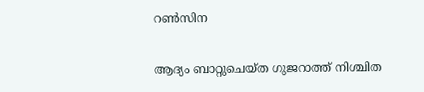റണ്‍സിന

ആദ്യം ബാറ്റുചെയ്ത ഗുജറാത്ത് നിശ്ചിത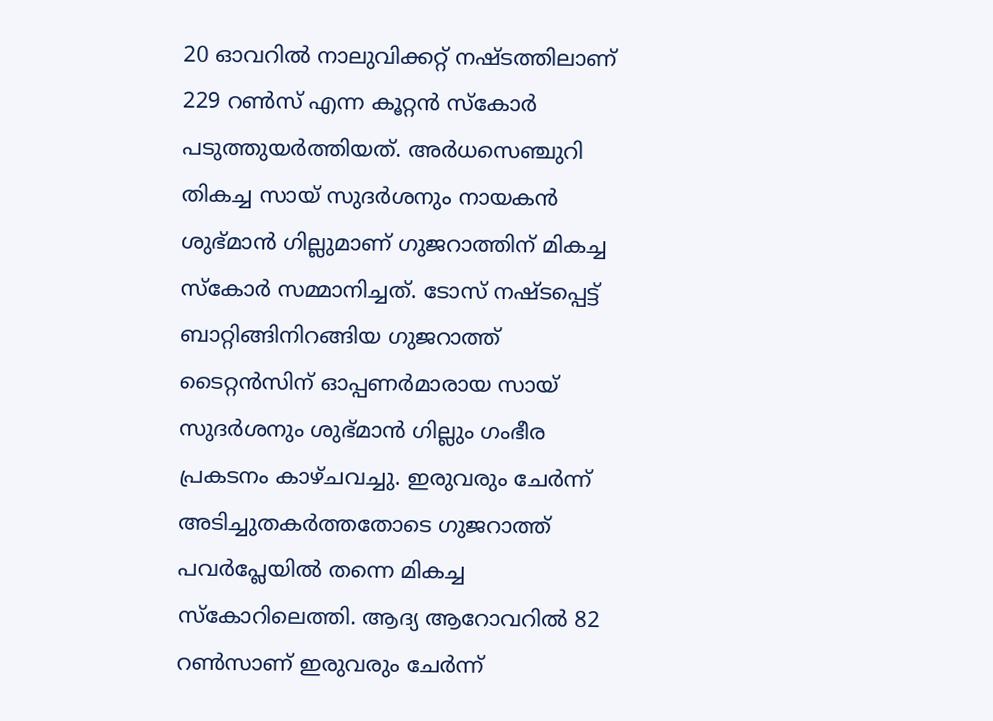20 ഓവറില്‍ നാലുവിക്കറ്റ് നഷ്ടത്തിലാണ് 229 റണ്‍സ് എന്ന കൂറ്റന്‍ സ്‌കോര്‍ പടുത്തുയര്‍ത്തിയത്. അര്‍ധസെഞ്ചുറി തികച്ച സായ് സുദര്‍ശനും നായകന്‍ ശുഭ്മാന്‍ ഗില്ലുമാണ് ഗുജറാത്തിന് മികച്ച സ്‌കോര്‍ സമ്മാനിച്ചത്. ടോസ് നഷ്ടപ്പെട്ട് ബാറ്റിങ്ങിനിറങ്ങിയ ഗുജറാത്ത് ടൈറ്റന്‍സിന് ഓപ്പണര്‍മാരായ സായ് സുദര്‍ശനും ശുഭ്മാന്‍ ഗില്ലും ഗംഭീര പ്രകടനം കാഴ്ചവച്ചു. ഇരുവരും ചേര്‍ന്ന് അടിച്ചുതകര്‍ത്തതോടെ ഗുജറാത്ത് പവര്‍പ്ലേയില്‍ തന്നെ മികച്ച സ്‌കോറിലെത്തി. ആദ്യ ആറോവറില്‍ 82 റണ്‍സാണ് ഇരുവരും ചേര്‍ന്ന്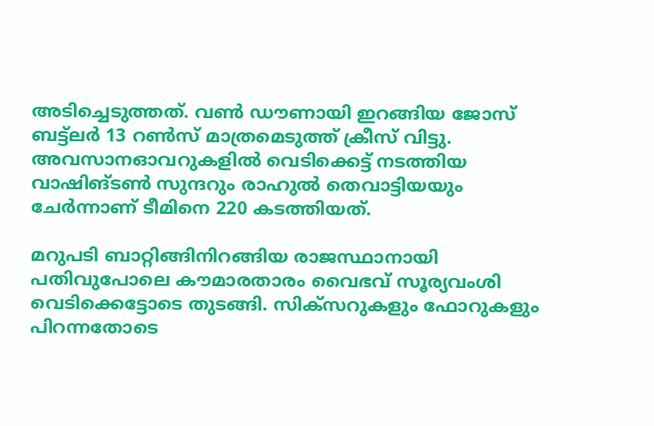അടിച്ചെടുത്തത്. വണ്‍ ഡൗണായി ഇറങ്ങിയ ജോസ് ബട്ട്ലര്‍ 13 റണ്‍സ് മാത്രമെടുത്ത് ക്രീസ് വിട്ടു. അവസാനഓവറുകളില്‍ വെടിക്കെട്ട് നടത്തിയ വാഷിങ്ടണ്‍ സുന്ദറും രാഹുല്‍ തെവാട്ടിയയും ചേര്‍ന്നാണ് ടീമിനെ 220 കടത്തിയത്.

മറുപടി ബാറ്റിങ്ങിനിറങ്ങിയ രാജസ്ഥാനായി പതിവുപോലെ കൗമാരതാരം വൈഭവ് സൂര്യവംശി വെടിക്കെട്ടോടെ തുടങ്ങി. സിക്സറുകളും ഫോറുകളും പിറന്നതോടെ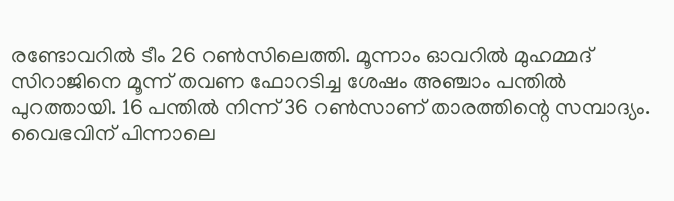രണ്ടോവറില്‍ ടീം 26 റണ്‍സിലെത്തി. മൂന്നാം ഓവറില്‍ മുഹമ്മദ് സിറാജിനെ മൂന്ന് തവണ ഫോറടിച്ച ശേഷം അഞ്ചാം പന്തില്‍ പുറത്തായി. 16 പന്തില്‍ നിന്ന് 36 റണ്‍സാണ് താരത്തിന്റെ സമ്പാദ്യം. വൈഭവിന് പിന്നാലെ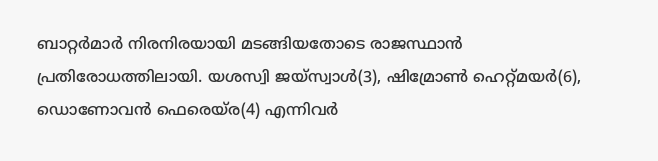ബാറ്റര്‍മാര്‍ നിരനിരയായി മടങ്ങിയതോടെ രാജസ്ഥാന്‍ പ്രതിരോധത്തിലായി. യശസ്വി ജയ്സ്വാള്‍(3), ഷിമ്രോണ്‍ ഹെറ്റ്മയര്‍(6), ഡൊണോവന്‍ ഫെരെയ്ര(4) എന്നിവര്‍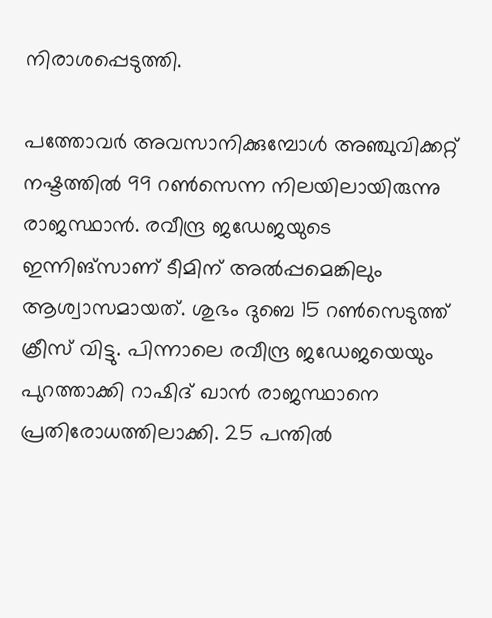നിരാശപ്പെടുത്തി.

പത്തോവര്‍ അവസാനിക്കുമ്പോള്‍ അഞ്ചുവിക്കറ്റ് നഷ്ടത്തില്‍ 99 റണ്‍സെന്ന നിലയിലായിരുന്നു രാജസ്ഥാന്‍. രവീന്ദ്ര ജഡേജയുടെ ഇന്നിങ്സാണ് ടീമിന് അല്‍പ്പമെങ്കിലും ആശ്വാസമായത്. ശുഭം ദുബെ 15 റണ്‍സെടുത്ത് ക്രീസ് വിട്ടു. പിന്നാലെ രവീന്ദ്ര ജഡേജയെയും പുറത്താക്കി റാഷിദ് ഖാന്‍ രാജസ്ഥാനെ പ്രതിരോധത്തിലാക്കി. 25 പന്തില്‍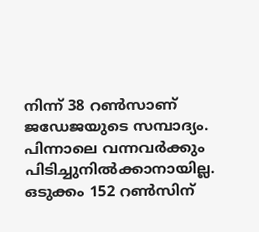നിന്ന് 38 റണ്‍സാണ് ജഡേജയുടെ സമ്പാദ്യം. പിന്നാലെ വന്നവര്‍ക്കും പിടിച്ചുനില്‍ക്കാനായില്ല. ഒടുക്കം 152 റണ്‍സിന്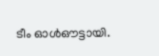ടീം ഓള്‍ഔട്ടായി.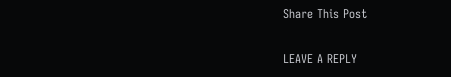Share This Post

LEAVE A REPLY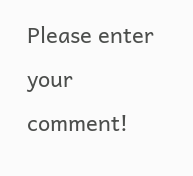Please enter your comment!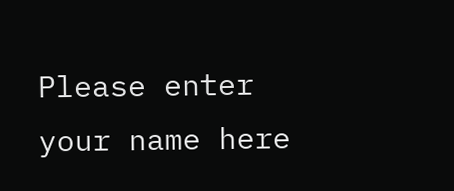Please enter your name here